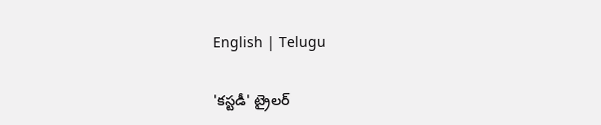English | Telugu

'కస్టడీ' ట్రైలర్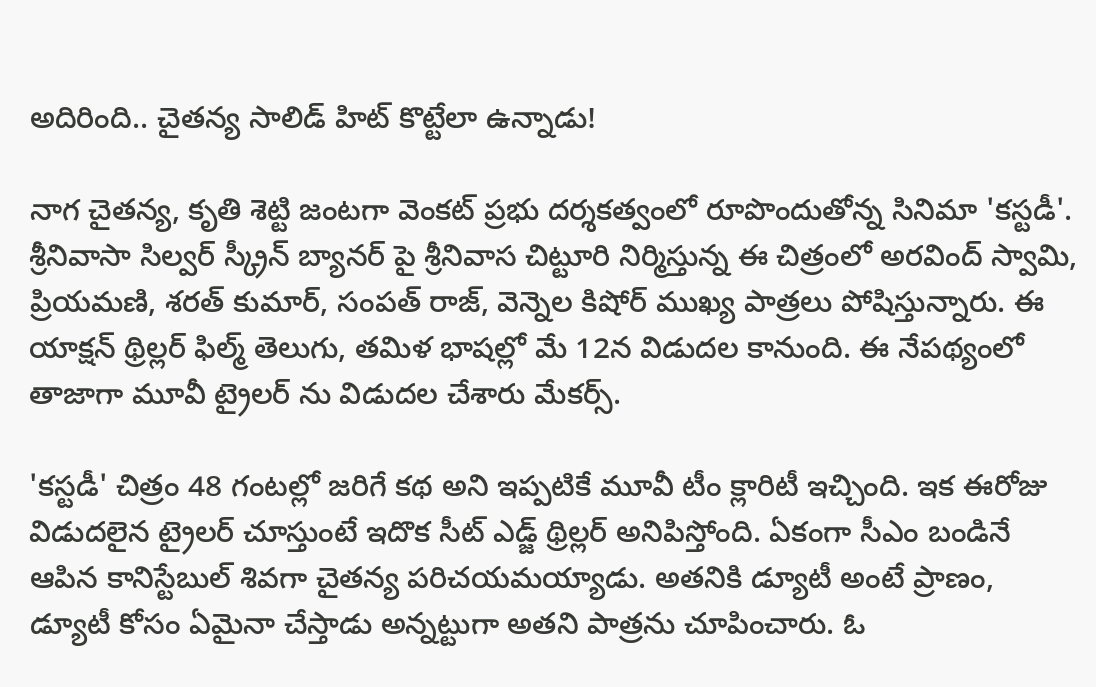అదిరింది.. చైతన్య సాలిడ్ హిట్ కొట్టేలా ఉన్నాడు!

నాగ చైతన్య, కృతి శెట్టి జంటగా వెంకట్ ప్రభు దర్శకత్వంలో రూపొందుతోన్న సినిమా 'కస్టడీ'. శ్రీనివాసా సిల్వర్ స్క్రీన్ బ్యానర్ పై శ్రీనివాస చిట్టూరి నిర్మిస్తున్న ఈ చిత్రంలో అరవింద్ స్వామి, ప్రియమణి, శరత్ కుమార్, సంపత్ రాజ్, వెన్నెల కిషోర్ ముఖ్య పాత్రలు పోషిస్తున్నారు. ఈ యాక్షన్ థ్రిల్లర్ ఫిల్మ్ తెలుగు, తమిళ భాషల్లో మే 12న విడుదల కానుంది. ఈ నేపథ్యంలో తాజాగా మూవీ ట్రైలర్ ను విడుదల చేశారు మేకర్స్.

'కస్టడీ' చిత్రం 48 గంటల్లో జరిగే కథ అని ఇప్పటికే మూవీ టీం క్లారిటీ ఇచ్చింది. ఇక ఈరోజు విడుదలైన ట్రైలర్ చూస్తుంటే ఇదొక సీట్ ఎడ్జ్ థ్రిల్లర్ అనిపిస్తోంది. ఏకంగా సీఎం బండినే ఆపిన కానిస్టేబుల్ శివగా చైతన్య పరిచయమయ్యాడు. అతనికి డ్యూటీ అంటే ప్రాణం, డ్యూటీ కోసం ఏమైనా చేస్తాడు అన్నట్టుగా అతని పాత్రను చూపించారు. ఓ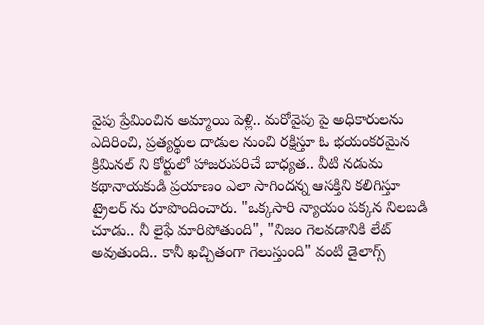వైపు ప్రేమించిన అమ్మాయి పెళ్లి.. మరోవైపు పై అధికారులను ఎదిరించి, ప్రత్యర్థుల దాడుల నుంచి రక్షిస్తూ ఓ భయంకరమైన క్రిమినల్ ని కోర్టులో హాజరుపరిచే బాధ్యత.. వీటి నడుమ కథానాయకుడి ప్రయాణం ఎలా సాగిందన్న ఆసక్తిని కలిగిస్తూ ట్రైలర్ ను రూపొందించారు. "ఒక్కసారి న్యాయం పక్కన నిలబడి చూడు.. నీ లైఫే మారిపోతుంది", "నిజం గెలవడానికి లేట్ అవుతుంది.. కానీ ఖచ్చితంగా గెలుస్తుంది" వంటి డైలాగ్స్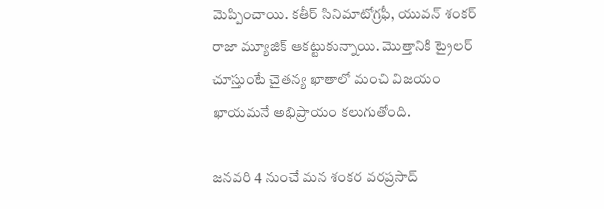మెప్పించాయి. కతీర్ సినిమాటోగ్రఫీ, యువన్ శంకర్ రాజా మ్యూజిక్ ఆకట్టుకున్నాయి. మొత్తానికి ట్రైలర్ చూస్తుంటే చైతన్య ఖాతాలో మంచి విజయం ఖాయమనే అభిప్రాయం కలుగుతోంది.

జనవరి 4 నుంచే మన శంకర వరప్రసాద్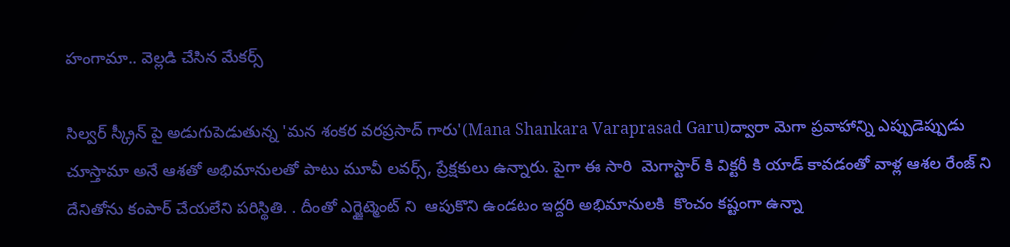హంగామా.. వెల్లడి చేసిన మేకర్స్

సిల్వర్ స్క్రీన్ పై అడుగుపెడుతున్న 'మన శంకర వరప్రసాద్ గారు'(Mana Shankara Varaprasad Garu)ద్వారా మెగా ప్రవాహాన్ని ఎప్పుడెప్పుడు చూస్తామా అనే ఆశతో అభిమానులతో పాటు మూవీ లవర్స్, ప్రేక్షకులు ఉన్నారు. పైగా ఈ సారి  మెగాస్టార్ కి విక్టరీ కి యాడ్ కావడంతో వాళ్ల ఆశల రేంజ్ ని దేనితోను కంపార్ చేయలేని పరిస్థితి. . దీంతో ఎగ్జైట్మెంట్ ని  ఆపుకొని ఉండటం ఇద్దరి అభిమానులకి  కొంచం కష్టంగా ఉన్నా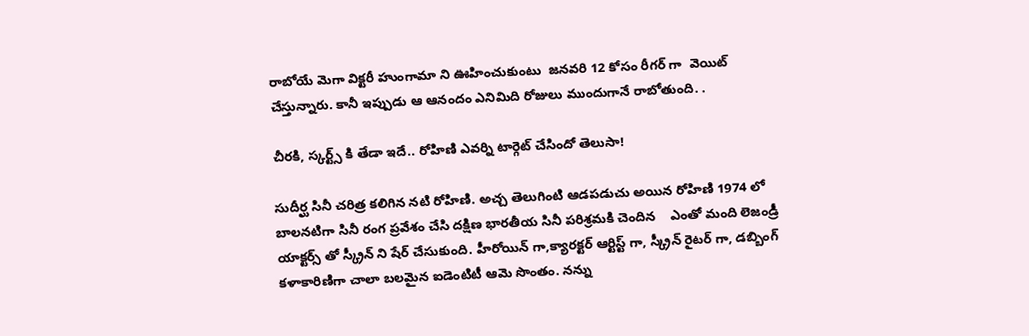రాబోయే మెగా విక్టరీ హుంగామా ని ఊహించుకుంటు  జనవరి 12 కోసం రీగర్ గా  వెయిట్ చేస్తున్నారు. కానీ ఇప్పుడు ఆ ఆనందం ఎనిమిది రోజులు ముందుగానే రాబోతుంది. .

చీరకి, స్కర్ట్స్ కి తేడా ఇదే.. రోహిణి ఎవర్ని టార్గెట్ చేసిందో తెలుసా!

సుదీర్ఘ సినీ చరిత్ర కలిగిన నటి రోహిణి. అచ్చ తెలుగింటి ఆడపడుచు అయిన రోహిణి 1974 లో బాలనటిగా సినీ రంగ ప్రవేశం చేసి దక్షిణ భారతీయ సినీ పరిశ్రమకి చెందిన    ఎంతో మంది లెజండ్రీ యాక్టర్స్ తో స్క్రీన్ ని షేర్ చేసుకుంది. హీరోయిన్ గా,క్యారక్టర్ ఆర్టిస్ట్ గా, స్క్రీన్ రైటర్ గా, డబ్బింగ్ కళాకారిణిగా చాలా బలమైన ఐడెంటిటీ ఆమె సొంతం. నన్ను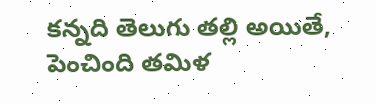కన్నది తెలుగు తల్లి అయితే, పెంచింది తమిళ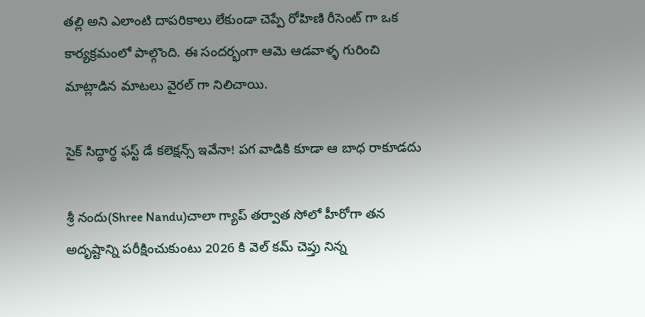తల్లి అని ఎలాంటి దాపరికాలు లేకుండా చెప్పే రోహిణి రీసెంట్ గా ఒక కార్యక్రమంలో పాల్గొంది. ఈ సందర్భంగా ఆమె ఆడవాళ్ళ గురించి మాట్లాడిన మాటలు వైరల్ గా నిలిచాయి.

సైక్ సిద్ధార్ధ ఫస్ట్ డే కలెక్షన్స్ ఇవేనా! పగ వాడికి కూడా ఆ బాధ రాకూడదు

శ్రీ నందు(Shree Nandu)చాలా గ్యాప్ తర్వాత సోలో హీరోగా తన అదృష్టాన్ని పరీక్షించుకుంటు 2026 కి వెల్ కమ్ చెప్తు నిన్న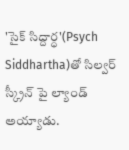'సైక్ సిద్దార్ధ'(Psych Siddhartha)తో సిల్వర్ స్క్రీన్ పై ల్యాండ్ అయ్యాడు.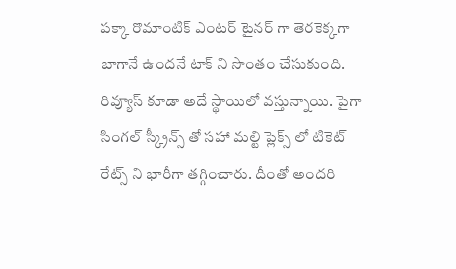పక్కా రొమాంటిక్ ఎంటర్ టైనర్ గా తెరకెక్కగా బాగానే ఉందనే టాక్ ని సొంతం చేసుకుంది.  రివ్యూస్ కూడా అదే స్థాయిలో వస్తున్నాయి. పైగా సింగల్ స్క్రీన్స్ తో సహా మల్టి ప్లెక్స్ లో టికెట్ రేట్స్ ని భారీగా తగ్గించారు. దీంతో అందరి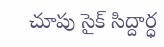చూపు సైక్ సిద్దార్ధ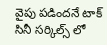వైపు పడిందనే టాక్ సినీ సర్కిల్స్ లో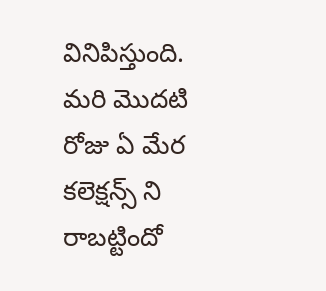వినిపిస్తుంది. మరి మొదటి రోజు ఏ మేర కలెక్షన్స్ ని రాబట్టిందో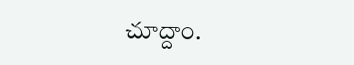చూద్దాం.